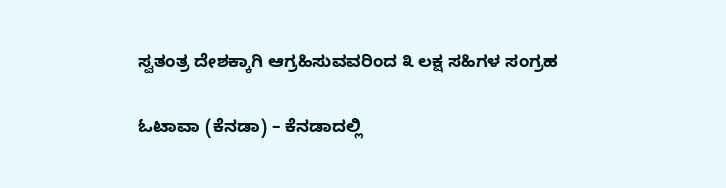ಸ್ವತಂತ್ರ ದೇಶಕ್ಕಾಗಿ ಆಗ್ರಹಿಸುವವರಿಂದ ೩ ಲಕ್ಷ ಸಹಿಗಳ ಸಂಗ್ರಹ

ಓಟಾವಾ (ಕೆನಡಾ) – ಕೆನಡಾದಲ್ಲಿ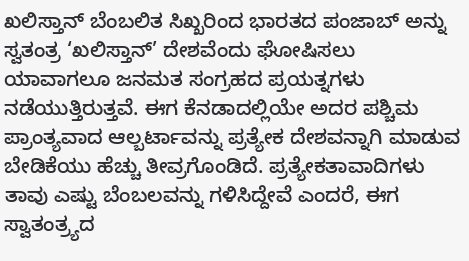ಖಲಿಸ್ತಾನ್ ಬೆಂಬಲಿತ ಸಿಖ್ಖರಿಂದ ಭಾರತದ ಪಂಜಾಬ್ ಅನ್ನು ಸ್ವತಂತ್ರ ‘ಖಲಿಸ್ತಾನ್’ ದೇಶವೆಂದು ಘೋಷಿಸಲು ಯಾವಾಗಲೂ ಜನಮತ ಸಂಗ್ರಹದ ಪ್ರಯತ್ನಗಳು ನಡೆಯುತ್ತಿರುತ್ತವೆ. ಈಗ ಕೆನಡಾದಲ್ಲಿಯೇ ಅದರ ಪಶ್ಚಿಮ ಪ್ರಾಂತ್ಯವಾದ ಆಲ್ಬರ್ಟಾವನ್ನು ಪ್ರತ್ಯೇಕ ದೇಶವನ್ನಾಗಿ ಮಾಡುವ ಬೇಡಿಕೆಯು ಹೆಚ್ಚು ತೀವ್ರಗೊಂಡಿದೆ. ಪ್ರತ್ಯೇಕತಾವಾದಿಗಳು ತಾವು ಎಷ್ಟು ಬೆಂಬಲವನ್ನು ಗಳಿಸಿದ್ದೇವೆ ಎಂದರೆ, ಈಗ ಸ್ವಾತಂತ್ರ್ಯದ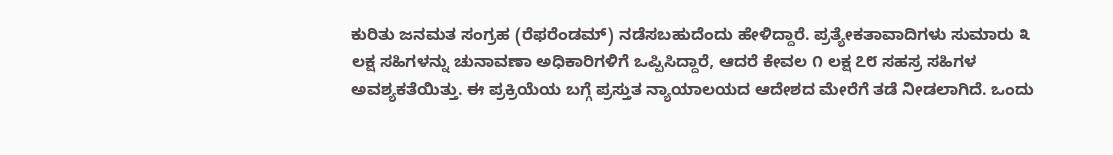ಕುರಿತು ಜನಮತ ಸಂಗ್ರಹ (ರೆಫರೆಂಡಮ್) ನಡೆಸಬಹುದೆಂದು ಹೇಳಿದ್ದಾರೆ. ಪ್ರತ್ಯೇಕತಾವಾದಿಗಳು ಸುಮಾರು ೩ ಲಕ್ಷ ಸಹಿಗಳನ್ನು ಚುನಾವಣಾ ಅಧಿಕಾರಿಗಳಿಗೆ ಒಪ್ಪಿಸಿದ್ದಾರೆ, ಆದರೆ ಕೇವಲ ೧ ಲಕ್ಷ ೭೮ ಸಹಸ್ರ ಸಹಿಗಳ ಅವಶ್ಯಕತೆಯಿತ್ತು. ಈ ಪ್ರಕ್ರಿಯೆಯ ಬಗ್ಗೆ ಪ್ರಸ್ತುತ ನ್ಯಾಯಾಲಯದ ಆದೇಶದ ಮೇರೆಗೆ ತಡೆ ನೀಡಲಾಗಿದೆ. ಒಂದು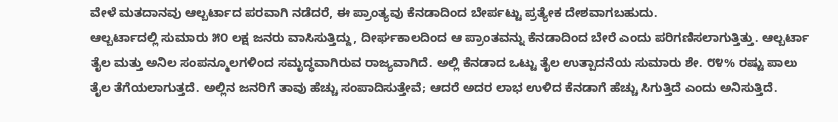ವೇಳೆ ಮತದಾನವು ಆಲ್ಬರ್ಟಾದ ಪರವಾಗಿ ನಡೆದರೆ, ಈ ಪ್ರಾಂತ್ಯವು ಕೆನಡಾದಿಂದ ಬೇರ್ಪಟ್ಟು ಪ್ರತ್ಯೇಕ ದೇಶವಾಗಬಹುದು.
ಆಲ್ಬರ್ಟಾದಲ್ಲಿ ಸುಮಾರು ೫೦ ಲಕ್ಷ ಜನರು ವಾಸಿಸುತ್ತಿದ್ದು, ದೀರ್ಘಕಾಲದಿಂದ ಆ ಪ್ರಾಂತವನ್ನು ಕೆನಡಾದಿಂದ ಬೇರೆ ಎಂದು ಪರಿಗಣಿಸಲಾಗುತ್ತಿತ್ತು. ಆಲ್ಬರ್ಟಾ ತೈಲ ಮತ್ತು ಅನಿಲ ಸಂಪನ್ಮೂಲಗಳಿಂದ ಸಮೃದ್ಧವಾಗಿರುವ ರಾಜ್ಯವಾಗಿದೆ. ಅಲ್ಲಿ ಕೆನಡಾದ ಒಟ್ಟು ತೈಲ ಉತ್ಪಾದನೆಯ ಸುಮಾರು ಶೇ. ೮೪% ರಷ್ಟು ಪಾಲು ತೈಲ ತೆಗೆಯಲಾಗುತ್ತದೆ. ಅಲ್ಲಿನ ಜನರಿಗೆ ತಾವು ಹೆಚ್ಚು ಸಂಪಾದಿಸುತ್ತೇವೆ; ಆದರೆ ಅದರ ಲಾಭ ಉಳಿದ ಕೆನಡಾಗೆ ಹೆಚ್ಚು ಸಿಗುತ್ತಿದೆ ಎಂದು ಅನಿಸುತ್ತಿದೆ.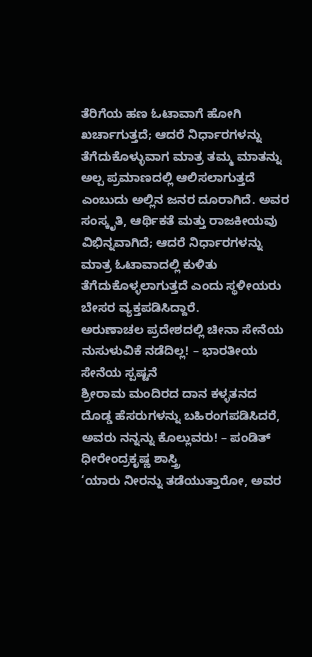ತೆರಿಗೆಯ ಹಣ ಓಟಾವಾಗೆ ಹೋಗಿ ಖರ್ಚಾಗುತ್ತದೆ; ಆದರೆ ನಿರ್ಧಾರಗಳನ್ನು ತೆಗೆದುಕೊಳ್ಳುವಾಗ ಮಾತ್ರ ತಮ್ಮ ಮಾತನ್ನು ಅಲ್ಪ ಪ್ರಮಾಣದಲ್ಲಿ ಆಲಿಸಲಾಗುತ್ತದೆ ಎಂಬುದು ಅಲ್ಲಿನ ಜನರ ದೂರಾಗಿದೆ. ಅವರ ಸಂಸ್ಕೃತಿ, ಆರ್ಥಿಕತೆ ಮತ್ತು ರಾಜಕೀಯವು ವಿಭಿನ್ನವಾಗಿದೆ; ಆದರೆ ನಿರ್ಧಾರಗಳನ್ನು ಮಾತ್ರ ಓಟಾವಾದಲ್ಲಿ ಕುಳಿತು ತೆಗೆದುಕೊಳ್ಳಲಾಗುತ್ತದೆ ಎಂದು ಸ್ಥಳೀಯರು ಬೇಸರ ವ್ಯಕ್ತಪಡಿಸಿದ್ದಾರೆ.
ಅರುಣಾಚಲ ಪ್ರದೇಶದಲ್ಲಿ ಚೀನಾ ಸೇನೆಯ ನುಸುಳುವಿಕೆ ನಡೆದಿಲ್ಲ! – ಭಾರತೀಯ ಸೇನೆಯ ಸ್ಪಷ್ಟನೆ
ಶ್ರೀರಾಮ ಮಂದಿರದ ದಾನ ಕಳ್ಳತನದ ದೊಡ್ಡ ಹೆಸರುಗಳನ್ನು ಬಹಿರಂಗಪಡಿಸಿದರೆ, ಅವರು ನನ್ನನ್ನು ಕೊಲ್ಲುವರು! – ಪಂಡಿತ್ ಧೀರೇಂದ್ರಕೃಷ್ಣ ಶಾಸ್ತ್ರಿ
‘ಯಾರು ನೀರನ್ನು ತಡೆಯುತ್ತಾರೋ, ಅವರ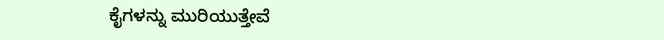ಕೈಗಳನ್ನು ಮುರಿಯುತ್ತೇವೆ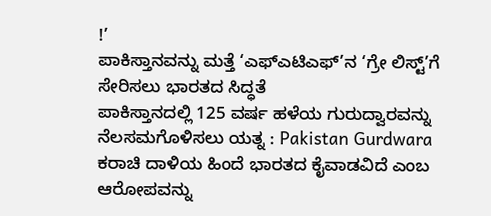!’
ಪಾಕಿಸ್ತಾನವನ್ನು ಮತ್ತೆ ‘ಎಫ್ಎಟಿಎಫ್’ನ ‘ಗ್ರೇ ಲಿಸ್ಟ್’ಗೆ ಸೇರಿಸಲು ಭಾರತದ ಸಿದ್ಧತೆ
ಪಾಕಿಸ್ತಾನದಲ್ಲಿ 125 ವರ್ಷ ಹಳೆಯ ಗುರುದ್ವಾರವನ್ನು ನೆಲಸಮಗೊಳಿಸಲು ಯತ್ನ : Pakistan Gurdwara
ಕರಾಚಿ ದಾಳಿಯ ಹಿಂದೆ ಭಾರತದ ಕೈವಾಡವಿದೆ ಎಂಬ ಆರೋಪವನ್ನು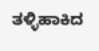ತಳ್ಳಿಹಾಕಿದ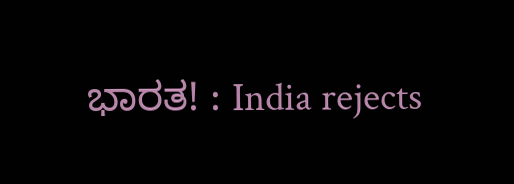ಭಾರತ! : India rejects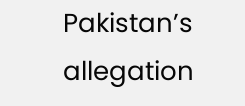Pakistan’s allegation